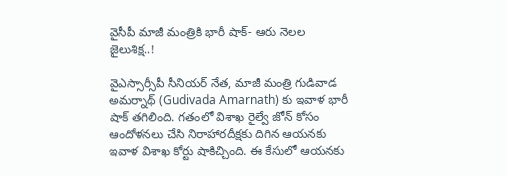వైసీపీ మాజీ మంత్రికి భారీ షాక్- ఆరు నెలల జైలుశిక్ష..!

వైఎస్సార్సీపీ సీనియర్ నేత, మాజీ మంత్రి గుడివాడ అమర్నాథ్ (Gudivada Amarnath) కు ఇవాళ భారీ షాక్ తగిలింది. గతంలో విశాఖ రైల్వే జోన్ కోసం ఆందోళనలు చేసి నిరాహారదీక్షకు దిగిన ఆయనకు ఇవాళ విశాఖ కోర్టు షాకిచ్చింది. ఈ కేసులో ఆయనకు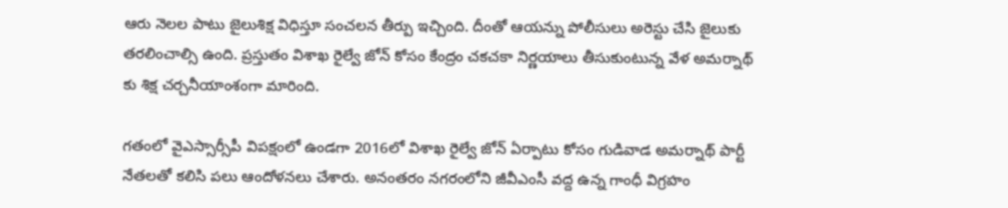ఆరు నెలల పాటు జైలుశిక్ష విధిస్తూ సంచలన తీర్పు ఇచ్చింది. దీంతో ఆయన్ను పోలీసులు అరెస్టు చేసి జైలుకు తరలించాల్సి ఉంది. ప్రస్తుతం విశాఖ రైల్వే జోన్ కోసం కేంద్రం చకచకా నిర్ణయాలు తీసుకుంటున్న వేళ అమర్నాథ్ కు శిక్ష చర్చనీయాంశంగా మారింది.

గతంలో వైఎస్సార్సీపీ విపక్షంలో ఉండగా 2016లో విశాఖ రైల్వే జోన్ ఏర్పాటు కోసం గుడివాడ అమర్నాథ్ పార్టీ నేతలతో కలిసి పలు ఆందోళనలు చేశారు. అనంతరం నగరంలోని జీవీఎంసీ వద్ద ఉన్న గాంధీ విగ్రహం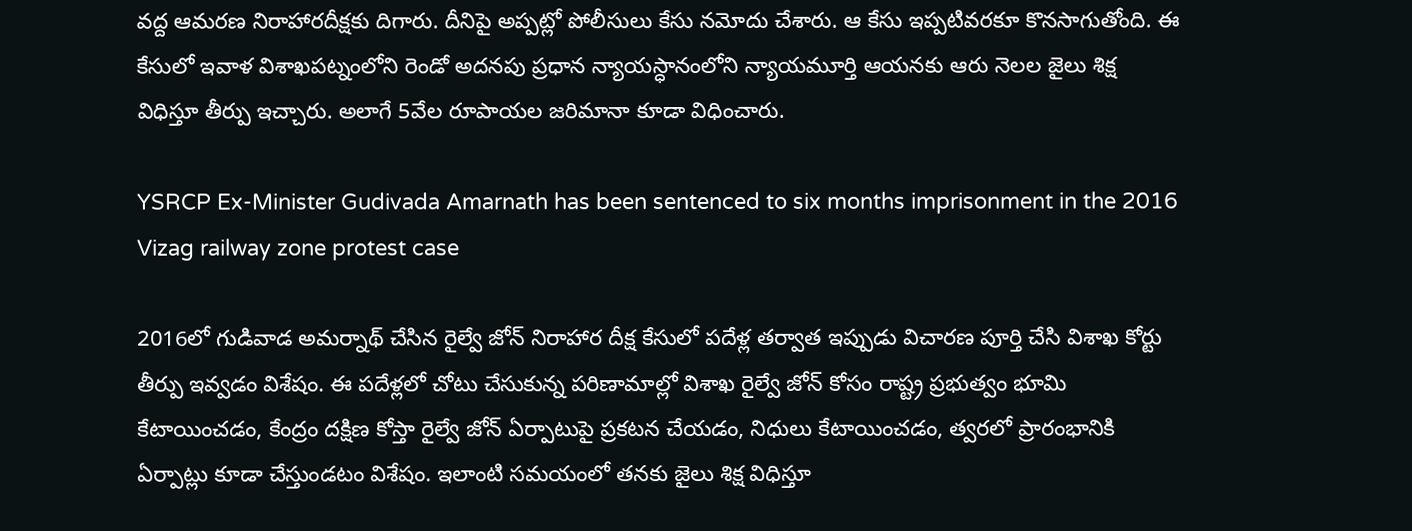వద్ద ఆమరణ నిరాహారదీక్షకు దిగారు. దీనిపై అప్పట్లో పోలీసులు కేసు నమోదు చేశారు. ఆ కేసు ఇప్పటివరకూ కొనసాగుతోంది. ఈ కేసులో ఇవాళ విశాఖపట్నంలోని రెండో అదనపు ప్రధాన న్యాయస్ధానంలోని న్యాయమూర్తి ఆయనకు ఆరు నెలల జైలు శిక్ష విధిస్తూ తీర్పు ఇచ్చారు. అలాగే 5వేల రూపాయల జరిమానా కూడా విధించారు.

YSRCP Ex-Minister Gudivada Amarnath has been sentenced to six months imprisonment in the 2016 Vizag railway zone protest case

2016లో గుడివాడ అమర్నాథ్ చేసిన రైల్వే జోన్ నిరాహార దీక్ష కేసులో పదేళ్ల తర్వాత ఇప్పుడు విచారణ పూర్తి చేసి విశాఖ కోర్టు తీర్పు ఇవ్వడం విశేషం. ఈ పదేళ్లలో చోటు చేసుకున్న పరిణామాల్లో విశాఖ రైల్వే జోన్ కోసం రాష్ట్ర ప్రభుత్వం భూమి కేటాయించడం, కేంద్రం దక్షిణ కోస్తా రైల్వే జోన్ ఏర్పాటుపై ప్రకటన చేయడం, నిధులు కేటాయించడం, త్వరలో ప్రారంభానికి ఏర్పాట్లు కూడా చేస్తుండటం విశేషం. ఇలాంటి సమయంలో తనకు జైలు శిక్ష విధిస్తూ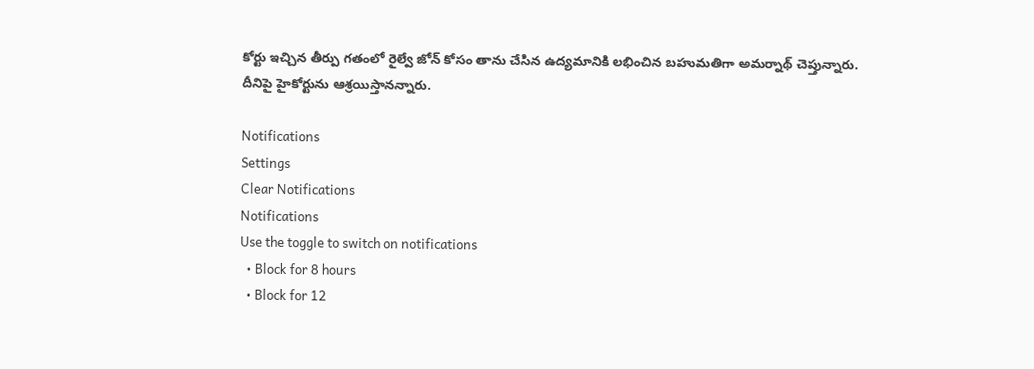కోర్టు ఇచ్చిన తీర్పు గతంలో రైల్వే జోన్ కోసం తాను చేసిన ఉద్యమానికి లభించిన బహుమతిగా అమర్నాథ్ చెప్తున్నారు. దీనిపై హైకోర్టును ఆశ్రయిస్తానన్నారు.

Notifications
Settings
Clear Notifications
Notifications
Use the toggle to switch on notifications
  • Block for 8 hours
  • Block for 12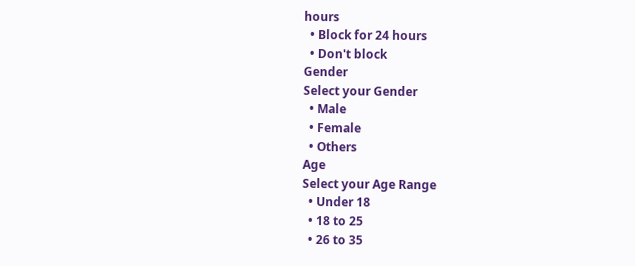hours
  • Block for 24 hours
  • Don't block
Gender
Select your Gender
  • Male
  • Female
  • Others
Age
Select your Age Range
  • Under 18
  • 18 to 25
  • 26 to 35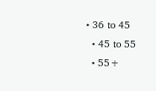• 36 to 45
  • 45 to 55
  • 55+